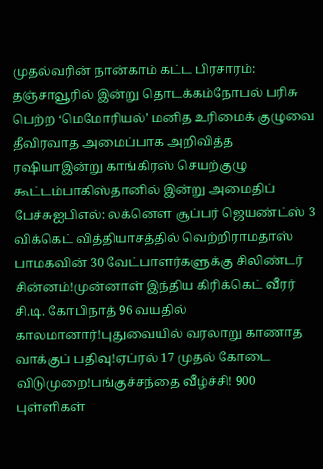முதல்வரின் நான்காம் கட்ட பிரசாரம்: தஞ்சாவூரில் இன்று தொடக்கம்நோபல் பரிசு பெற்ற ‘மெமோரியல்’ மனித உரிமைக் குழுவை தீவிரவாத அமைப்பாக அறிவித்த ரஷியாஇன்று காங்கிரஸ் செயற்குழு கூட்டம்பாகிஸ்தானில் இன்று அமைதிப் பேச்சுஐபிஎல்: லக்னௌ சூப்பர் ஜெயண்ட்ஸ் 3 விக்கெட் வித்தியாசத்தில் வெற்றிராமதாஸ் பாமகவின் 30 வேட்பாளர்களுக்கு சிலிண்டர் சின்னம்!முன்னாள் இந்திய கிரிக்கெட் வீரர் சி.டி. கோபிநாத் 96 வயதில் காலமானார்!புதுவையில் வரலாறு காணாத வாக்குப் பதிவு!ஏப்ரல் 17 முதல் கோடை விடுமுறை!பங்குச்சந்தை வீழ்ச்சி! 900 புள்ளிகள்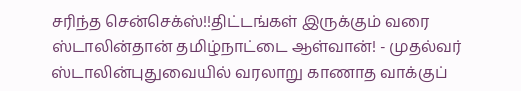சரிந்த சென்செக்ஸ்!!திட்டங்கள் இருக்கும் வரை ஸ்டாலின்தான் தமிழ்நாட்டை ஆள்வான்! - முதல்வர் ஸ்டாலின்புதுவையில் வரலாறு காணாத வாக்குப்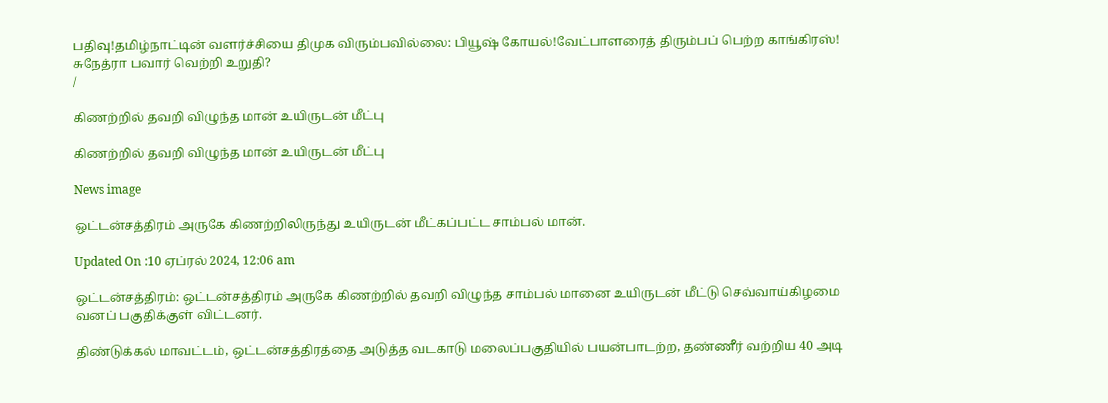பதிவு!தமிழ்நாட்டின் வளர்ச்சியை திமுக விரும்பவில்லை: பியூஷ் கோயல்!வேட்பாளரைத் திரும்பப் பெற்ற காங்கிரஸ்! சுநேத்ரா பவார் வெற்றி உறுதி?
/

கிணற்றில் தவறி விழுந்த மான் உயிருடன் மீட்பு

கிணற்றில் தவறி விழுந்த மான் உயிருடன் மீட்பு

News image

ஒட்டன்சத்திரம் அருகே கிணற்றிலிருந்து உயிருடன் மீட்கப்பட்ட சாம்பல் மான்.

Updated On :10 ஏப்ரல் 2024, 12:06 am

ஒட்டன்சத்திரம்: ஒட்டன்சத்திரம் அருகே கிணற்றில் தவறி விழுந்த சாம்பல் மானை உயிருடன் மீட்டு செவ்வாய்கிழமை வனப் பகுதிக்குள் விட்டனர்.

திண்டுக்கல் மாவட்டம், ஒட்டன்சத்திரத்தை அடுத்த வடகாடு மலைப்பகுதியில் பயன்பாடற்ற, தண்ணீர் வற்றிய 40 அடி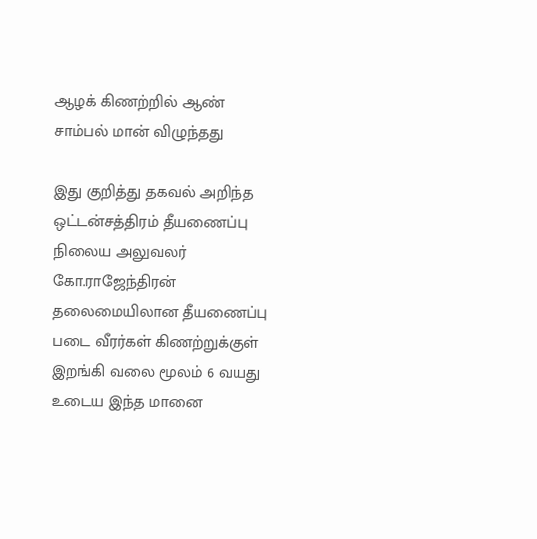ஆழக் கிணற்றில் ஆண் சாம்பல் மான் விழுந்தது

இது குறித்து தகவல் அறிந்த ஒட்டன்சத்திரம் தீயணைப்பு நிலைய அலுவலர் கோ.ராஜேந்திரன் தலைமையிலான தீயணைப்பு படை வீரர்கள் கிணற்றுக்குள் இறங்கி வலை மூலம் 6 வயது உடைய இந்த மானை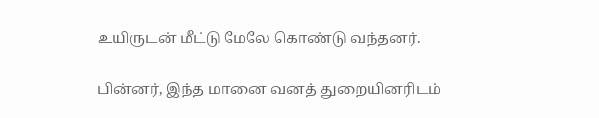உயிருடன் மீட்டு மேலே கொண்டு வந்தனர்.

பின்னர், இந்த மானை வனத் துறையினரிடம்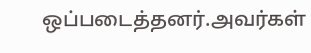ஒப்படைத்தனர்.அவர்கள்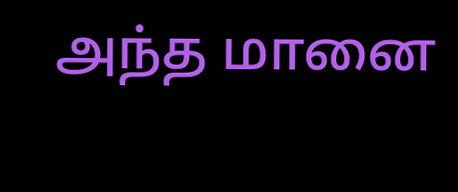அந்த மானை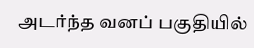அடர்ந்த வனப் பகுதியில்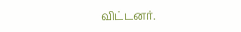விட்டனர்.